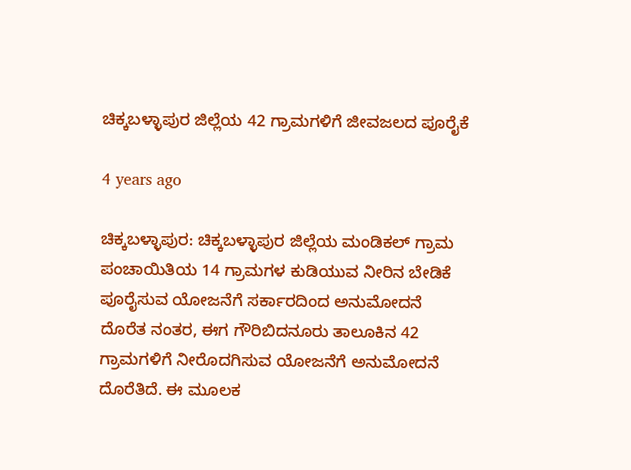ಚಿಕ್ಕಬಳ್ಳಾಪುರ ಜಿಲ್ಲೆಯ 42 ಗ್ರಾಮಗಳಿಗೆ ಜೀವಜಲದ ಪೂರೈಕೆ

4 years ago

ಚಿಕ್ಕಬಳ್ಳಾಪುರ: ಚಿಕ್ಕಬಳ್ಳಾಪುರ ಜಿಲ್ಲೆಯ ಮಂಡಿಕಲ್ ಗ್ರಾಮ ಪಂಚಾಯಿತಿಯ 14 ಗ್ರಾಮಗಳ ಕುಡಿಯುವ ನೀರಿನ ಬೇಡಿಕೆ ಪೂರೈಸುವ ಯೋಜನೆಗೆ ಸರ್ಕಾರದಿಂದ ಅನುಮೋದನೆ ದೊರೆತ ನಂತರ, ಈಗ ಗೌರಿಬಿದನೂರು ತಾಲೂಕಿನ 42 ಗ್ರಾಮಗಳಿಗೆ ನೀರೊದಗಿಸುವ ಯೋಜನೆಗೆ ಅನುಮೋದನೆ ದೊರೆತಿದೆ. ಈ ಮೂಲಕ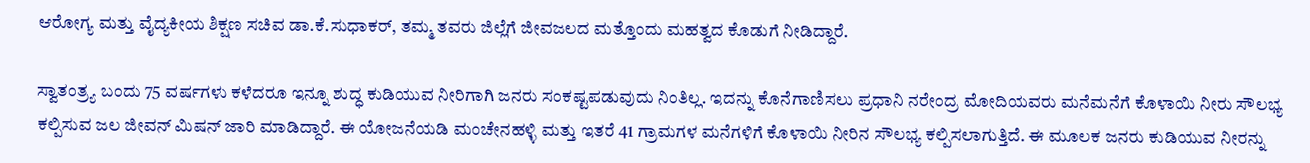ಆರೋಗ್ಯ ಮತ್ತು ವೈದ್ಯಕೀಯ ಶಿಕ್ಷಣ ಸಚಿವ ಡಾ.ಕೆ.ಸುಧಾಕರ್, ತಮ್ಮ ತವರು ಜಿಲ್ಲೆಗೆ ಜೀವಜಲದ ಮತ್ತೊಂದು ಮಹತ್ವದ ಕೊಡುಗೆ ನೀಡಿದ್ದಾರೆ.

ಸ್ವಾತಂತ್ರ್ಯ ಬಂದು 75 ವರ್ಷಗಳು ಕಳೆದರೂ ಇನ್ನೂ ಶುದ್ಧ ಕುಡಿಯುವ ನೀರಿಗಾಗಿ ಜನರು ಸಂಕಷ್ಟಪಡುವುದು ನಿಂತಿಲ್ಲ. ಇದನ್ನು ಕೊನೆಗಾಣಿಸಲು ಪ್ರಧಾನಿ ನರೇಂದ್ರ ಮೋದಿಯವರು ಮನೆಮನೆಗೆ ಕೊಳಾಯಿ ನೀರು ಸೌಲಭ್ಯ ಕಲ್ಪಿಸುವ ಜಲ ಜೀವನ್ ಮಿಷನ್ ಜಾರಿ ಮಾಡಿದ್ದಾರೆ. ಈ ಯೋಜನೆಯಡಿ ಮಂಚೇನಹಳ್ಳಿ ಮತ್ತು ಇತರೆ 41 ಗ್ರಾಮಗಳ ಮನೆಗಳಿಗೆ ಕೊಳಾಯಿ ನೀರಿನ ಸೌಲಭ್ಯ ಕಲ್ಪಿಸಲಾಗುತ್ತಿದೆ. ಈ ಮೂಲಕ ಜನರು ಕುಡಿಯುವ ನೀರನ್ನು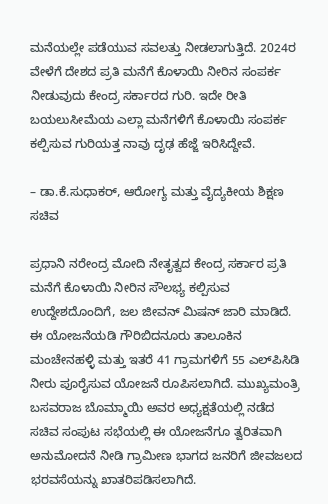ಮನೆಯಲ್ಲೇ ಪಡೆಯುವ ಸವಲತ್ತು ನೀಡಲಾಗುತ್ತಿದೆ. 2024ರ ವೇಳೆಗೆ ದೇಶದ ಪ್ರತಿ ಮನೆಗೆ ಕೊಳಾಯಿ ನೀರಿನ ಸಂಪರ್ಕ ನೀಡುವುದು ಕೇಂದ್ರ ಸರ್ಕಾರದ ಗುರಿ. ಇದೇ ರೀತಿ ಬಯಲುಸೀಮೆಯ ಎಲ್ಲಾ ಮನೆಗಳಿಗೆ ಕೊಳಾಯಿ ಸಂಪರ್ಕ ಕಲ್ಪಿಸುವ ಗುರಿಯತ್ತ ನಾವು ದೃಢ ಹೆಜ್ಜೆ ಇರಿಸಿದ್ದೇವೆ.

– ಡಾ.ಕೆ.ಸುಧಾಕರ್, ಆರೋಗ್ಯ ಮತ್ತು ವೈದ್ಯಕೀಯ ಶಿಕ್ಷಣ ಸಚಿವ

ಪ್ರಧಾನಿ ನರೇಂದ್ರ ಮೋದಿ ನೇತೃತ್ವದ ಕೇಂದ್ರ ಸರ್ಕಾರ ಪ್ರತಿ ಮನೆಗೆ ಕೊಳಾಯಿ ನೀರಿನ ಸೌಲಭ್ಯ ಕಲ್ಪಿಸುವ ಉದ್ದೇಶದೊಂದಿಗೆ, ಜಲ ಜೀವನ್ ಮಿಷನ್ ಜಾರಿ ಮಾಡಿದೆ. ಈ ಯೋಜನೆಯಡಿ ಗೌರಿಬಿದನೂರು ತಾಲೂಕಿನ ಮಂಚೇನಹಳ್ಳಿ ಮತ್ತು ಇತರೆ 41 ಗ್ರಾಮಗಳಿಗೆ 55 ಎಲ್‍ಪಿಸಿಡಿ ನೀರು ಪೂರೈಸುವ ಯೋಜನೆ ರೂಪಿಸಲಾಗಿದೆ. ಮುಖ್ಯಮಂತ್ರಿ ಬಸವರಾಜ ಬೊಮ್ಮಾಯಿ ಅವರ ಅಧ್ಯಕ್ಷತೆಯಲ್ಲಿ ನಡೆದ ಸಚಿವ ಸಂಪುಟ ಸಭೆಯಲ್ಲಿ ಈ ಯೋಜನೆಗೂ ತ್ವರಿತವಾಗಿ ಅನುಮೋದನೆ ನೀಡಿ ಗ್ರಾಮೀಣ ಭಾಗದ ಜನರಿಗೆ ಜೀವಜಲದ ಭರವಸೆಯನ್ನು ಖಾತರಿಪಡಿಸಲಾಗಿದೆ.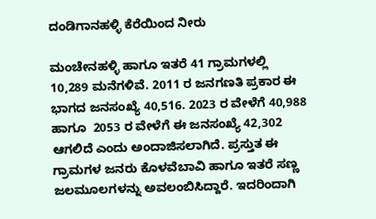ದಂಡಿಗಾನಹಳ್ಳಿ ಕೆರೆಯಿಂದ ನೀರು

ಮಂಚೇನಹಳ್ಳಿ ಹಾಗೂ ಇತರೆ 41 ಗ್ರಾಮಗಳಲ್ಲಿ 10,289 ಮನೆಗಳಿವೆ. 2011 ರ ಜನಗಣತಿ ಪ್ರಕಾರ ಈ ಭಾಗದ ಜನಸಂಖ್ಯೆ 40,516. 2023 ರ ವೇಳೆಗೆ 40,988 ಹಾಗೂ  2053 ರ ವೇಳೆಗೆ ಈ ಜನಸಂಖ್ಯೆ 42,302 ಆಗಲಿದೆ ಎಂದು ಅಂದಾಜಿಸಲಾಗಿದೆ. ಪ್ರಸ್ತುತ ಈ ಗ್ರಾಮಗಳ ಜನರು ಕೊಳವೆಬಾವಿ ಹಾಗೂ ಇತರೆ ಸಣ್ಣ ಜಲಮೂಲಗಳನ್ನು ಅವಲಂಬಿಸಿದ್ದಾರೆ. ಇದರಿಂದಾಗಿ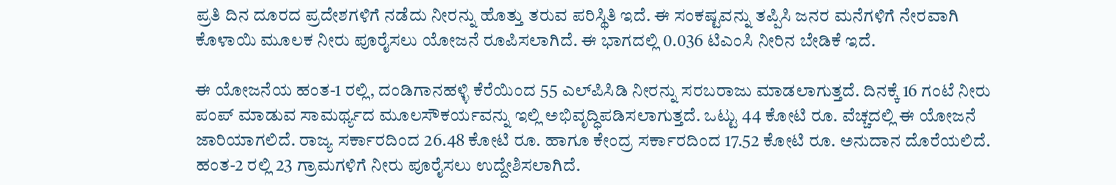ಪ್ರತಿ ದಿನ ದೂರದ ಪ್ರದೇಶಗಳಿಗೆ ನಡೆದು ನೀರನ್ನು ಹೊತ್ತು ತರುವ ಪರಿಸ್ಥಿತಿ ಇದೆ. ಈ ಸಂಕಷ್ಟವನ್ನು ತಪ್ಪಿಸಿ ಜನರ ಮನೆಗಳಿಗೆ ನೇರವಾಗಿ ಕೊಳಾಯಿ ಮೂಲಕ ನೀರು ಪೂರೈಸಲು ಯೋಜನೆ ರೂಪಿಸಲಾಗಿದೆ. ಈ ಭಾಗದಲ್ಲಿ 0.036 ಟಿಎಂಸಿ ನೀರಿನ ಬೇಡಿಕೆ ಇದೆ.

ಈ ಯೋಜನೆಯ ಹಂತ-1 ರಲ್ಲಿ, ದಂಡಿಗಾನಹಳ್ಳಿ ಕೆರೆಯಿಂದ 55 ಎಲ್‍ಪಿಸಿಡಿ ನೀರನ್ನು ಸರಬರಾಜು ಮಾಡಲಾಗುತ್ತದೆ. ದಿನಕ್ಕೆ 16 ಗಂಟೆ ನೀರು ಪಂಪ್ ಮಾಡುವ ಸಾಮರ್ಥ್ಯದ ಮೂಲಸೌಕರ್ಯವನ್ನು ಇಲ್ಲಿ ಅಭಿವೃದ್ಧಿಪಡಿಸಲಾಗುತ್ತದೆ. ಒಟ್ಟು 44 ಕೋಟಿ ರೂ. ವೆಚ್ಚದಲ್ಲಿ ಈ ಯೋಜನೆ ಜಾರಿಯಾಗಲಿದೆ. ರಾಜ್ಯ ಸರ್ಕಾರದಿಂದ 26.48 ಕೋಟಿ ರೂ. ಹಾಗೂ ಕೇಂದ್ರ ಸರ್ಕಾರದಿಂದ 17.52 ಕೋಟಿ ರೂ. ಅನುದಾನ ದೊರೆಯಲಿದೆ. ಹಂತ-2 ರಲ್ಲಿ 23 ಗ್ರಾಮಗಳಿಗೆ ನೀರು ಪೂರೈಸಲು ಉದ್ದೇಶಿಸಲಾಗಿದೆ.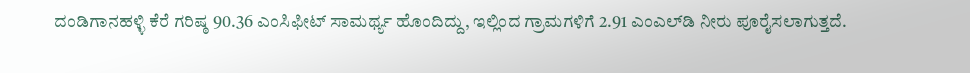ದಂಡಿಗಾನಹಳ್ಳಿ ಕೆರೆ ಗರಿಷ್ಠ 90.36 ಎಂಸಿಫೀಟ್ ಸಾಮರ್ಥ್ಯ ಹೊಂದಿದ್ದು, ಇಲ್ಲಿಂದ ಗ್ರಾಮಗಳಿಗೆ 2.91 ಎಂಎಲ್‍ಡಿ ನೀರು ಪೂರೈಸಲಾಗುತ್ತದೆ.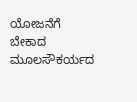ಯೋಜನೆಗೆ ಬೇಕಾದ ಮೂಲಸೌಕರ್ಯದ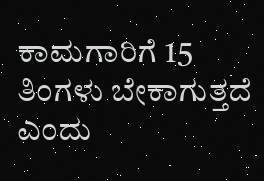ಕಾಮಗಾರಿಗೆ 15 ತಿಂಗಳು ಬೇಕಾಗುತ್ತದೆ ಎಂದು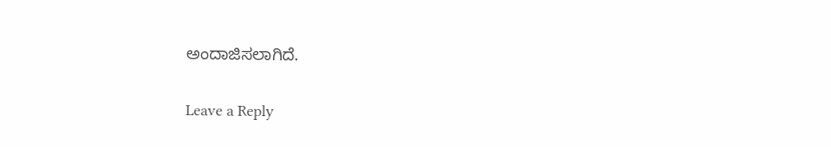ಅಂದಾಜಿಸಲಾಗಿದೆ.

Leave a Reply